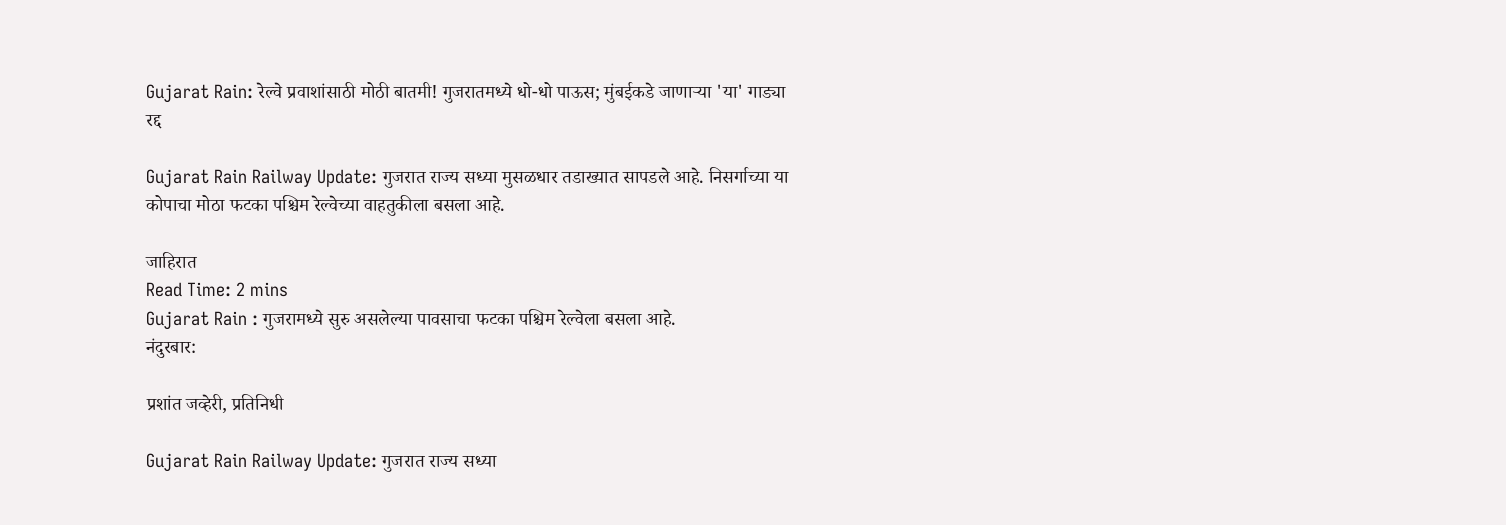Gujarat Rain: रेल्वे प्रवाशांसाठी मोठी बातमी! गुजरातमध्ये धो-धो पाऊस; मुंबईकडे जाणाऱ्या 'या' गाड्या रद्द

Gujarat Rain Railway Update: गुजरात राज्य सध्या मुसळधार तडाख्यात सापडले आहे. निसर्गाच्या या कोपाचा मोठा फटका पश्चिम रेल्वेच्या वाहतुकीला बसला आहे.

जाहिरात
Read Time: 2 mins
Gujarat Rain : गुजरामध्ये सुरु असलेल्या पावसाचा फटका पश्चिम रेल्वेला बसला आहे.
नंदुरबार:

प्रशांत जव्हेरी, प्रतिनिधी

Gujarat Rain Railway Update: गुजरात राज्य सध्या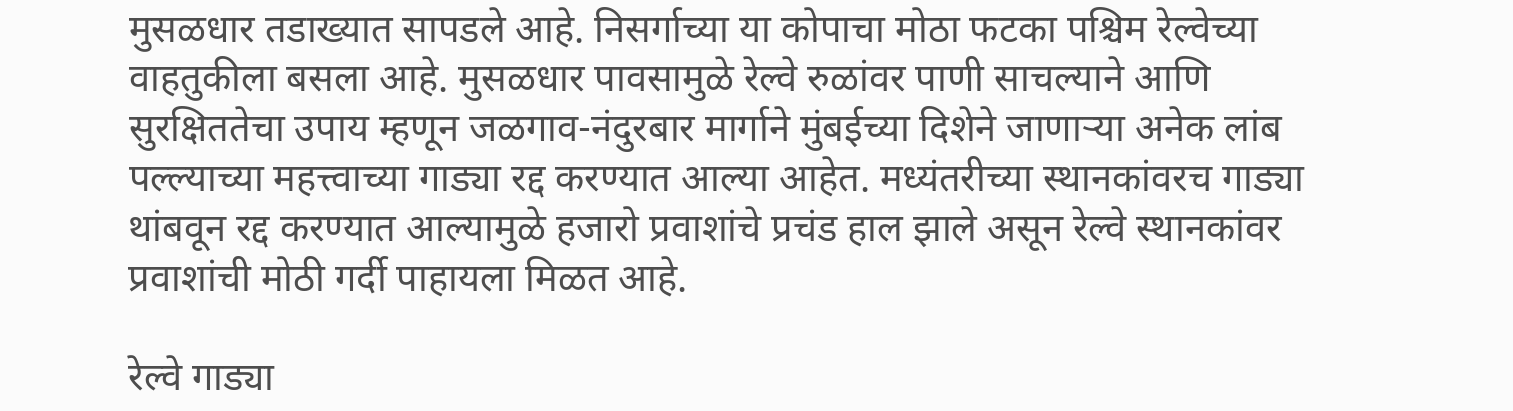मुसळधार तडाख्यात सापडले आहे. निसर्गाच्या या कोपाचा मोठा फटका पश्चिम रेल्वेच्या वाहतुकीला बसला आहे. मुसळधार पावसामुळे रेल्वे रुळांवर पाणी साचल्याने आणि सुरक्षिततेचा उपाय म्हणून जळगाव-नंदुरबार मार्गाने मुंबईच्या दिशेने जाणाऱ्या अनेक लांब पल्ल्याच्या महत्त्वाच्या गाड्या रद्द करण्यात आल्या आहेत. मध्यंतरीच्या स्थानकांवरच गाड्या थांबवून रद्द करण्यात आल्यामुळे हजारो प्रवाशांचे प्रचंड हाल झाले असून रेल्वे स्थानकांवर प्रवाशांची मोठी गर्दी पाहायला मिळत आहे.

रेल्वे गाड्या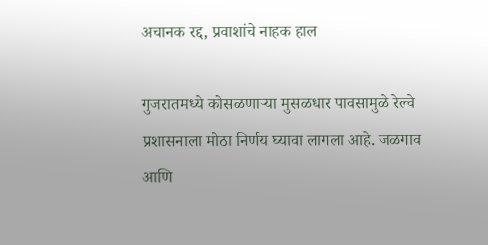अचानक रद्द, प्रवाशांचे नाहक हाल

गुजरातमध्ये कोसळणाऱ्या मुसळधार पावसामुळे रेल्वे प्रशासनाला मोठा निर्णय घ्यावा लागला आहे. जळगाव आणि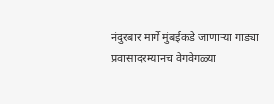नंदुरबार मार्गे मुंबईकडे जाणाऱ्या गाड्या प्रवासादरम्यानच वेगवेगळ्या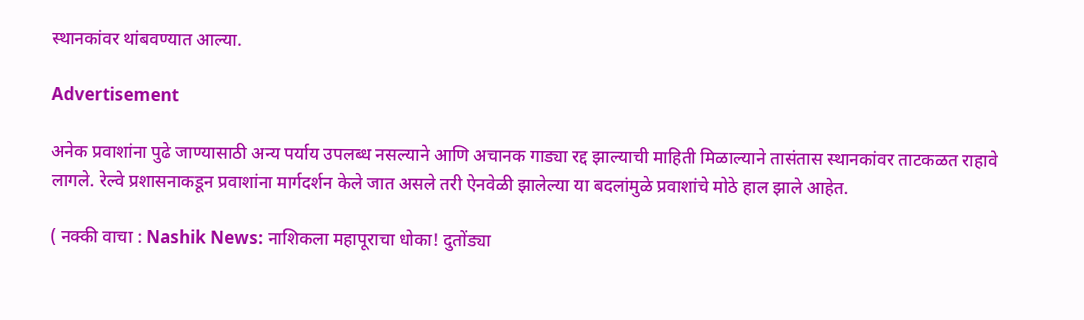स्थानकांवर थांबवण्यात आल्या.

Advertisement

अनेक प्रवाशांना पुढे जाण्यासाठी अन्य पर्याय उपलब्ध नसल्याने आणि अचानक गाड्या रद्द झाल्याची माहिती मिळाल्याने तासंतास स्थानकांवर ताटकळत राहावे लागले. रेल्वे प्रशासनाकडून प्रवाशांना मार्गदर्शन केले जात असले तरी ऐनवेळी झालेल्या या बदलांमुळे प्रवाशांचे मोठे हाल झाले आहेत.

( नक्की वाचा : Nashik News: नाशिकला महापूराचा धोका! दुतोंड्या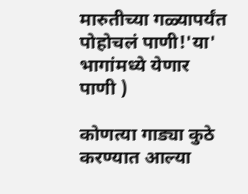मारुतीच्या गळ्यापर्यंत पोहोचलं पाणी!'या' भागांमध्ये येणार पाणी )

कोणत्या गाड्या कुठे करण्यात आल्या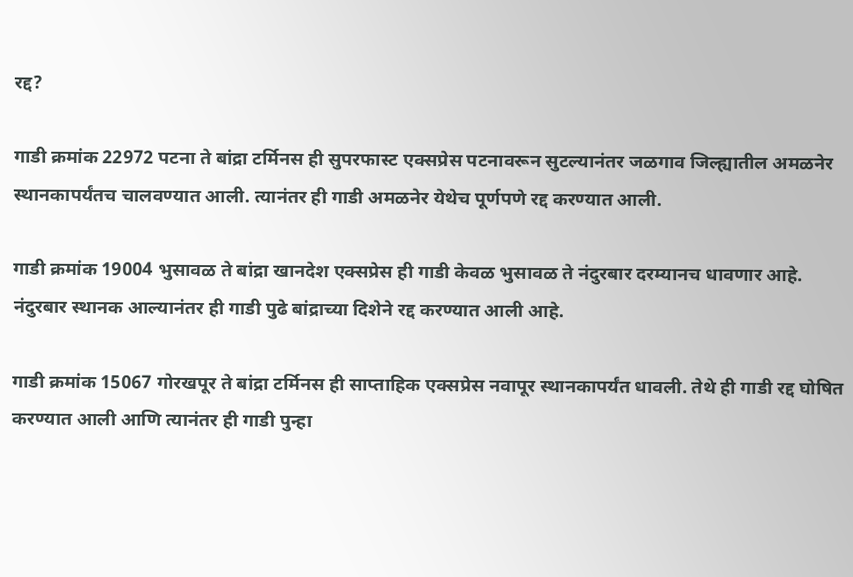रद्द?

गाडी क्रमांक 22972 पटना ते बांद्रा टर्मिनस ही सुपरफास्ट एक्सप्रेस पटनावरून सुटल्यानंतर जळगाव जिल्ह्यातील अमळनेर स्थानकापर्यंतच चालवण्यात आली. त्यानंतर ही गाडी अमळनेर येथेच पूर्णपणे रद्द करण्यात आली.

गाडी क्रमांक 19004 भुसावळ ते बांद्रा खानदेश एक्सप्रेस ही गाडी केवळ भुसावळ ते नंदुरबार दरम्यानच धावणार आहे. नंदुरबार स्थानक आल्यानंतर ही गाडी पुढे बांद्राच्या दिशेने रद्द करण्यात आली आहे.

गाडी क्रमांक 15067 गोरखपूर ते बांद्रा टर्मिनस ही साप्ताहिक एक्सप्रेस नवापूर स्थानकापर्यंत धावली. तेथे ही गाडी रद्द घोषित करण्यात आली आणि त्यानंतर ही गाडी पुन्हा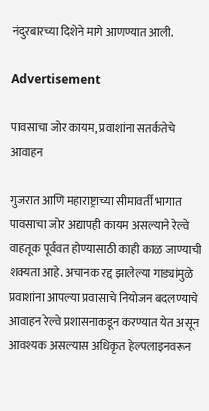नंदुरबारच्या दिशेने मागे आणण्यात आली.

Advertisement

पावसाचा जोर कायम, प्रवाशांना सतर्कतेचे आवाहन

गुजरात आणि महाराष्ट्राच्या सीमावर्ती भागात पावसाचा जोर अद्यापही कायम असल्याने रेल्वे वाहतूक पूर्ववत होण्यासाठी काही काळ जाण्याची शक्यता आहे. अचानक रद्द झालेल्या गाड्यांमुळे प्रवाशांना आपल्या प्रवासाचे नियोजन बदलण्याचे आवाहन रेल्वे प्रशासनाकडून करण्यात येत असून आवश्यक असल्यास अधिकृत हेल्पलाइनवरून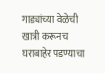गाड्यांच्या वेळेची खात्री करूनच घराबाहेर पडण्याचा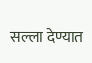सल्ला देण्यात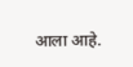आला आहे.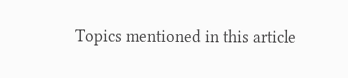Topics mentioned in this article